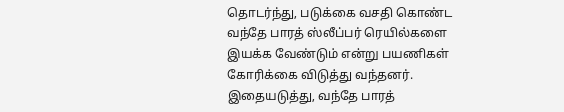தொடர்ந்து, படுக்கை வசதி கொண்ட வந்தே பாரத் ஸ்லீப்பர் ரெயில்களை இயக்க வேண்டும் என்று பயணிகள் கோரிக்கை விடுத்து வந்தனர். இதையடுத்து, வந்தே பாரத்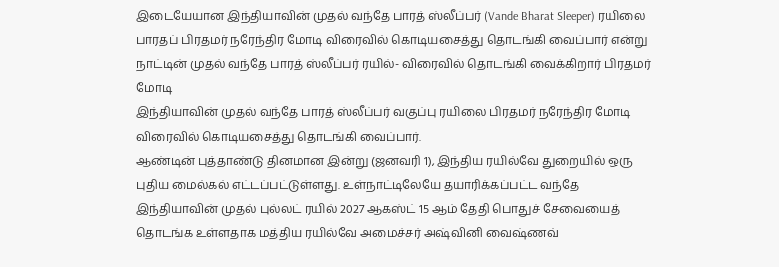இடையேயான இந்தியாவின் முதல் வந்தே பாரத் ஸ்லீப்பர் (Vande Bharat Sleeper) ரயிலை பாரதப் பிரதமர் நரேந்திர மோடி விரைவில் கொடியசைத்து தொடங்கி வைப்பார் என்று
நாட்டின் முதல் வந்தே பாரத் ஸ்லீப்பர் ரயில்- விரைவில் தொடங்கி வைக்கிறார் பிரதமர் மோடி
இந்தியாவின் முதல் வந்தே பாரத் ஸ்லீப்பர் வகுப்பு ரயிலை பிரதமர் நரேந்திர மோடி விரைவில் கொடியசைத்து தொடங்கி வைப்பார்.
ஆண்டின் புத்தாண்டு தினமான இன்று (ஜனவரி 1), இந்திய ரயில்வே துறையில் ஒரு புதிய மைல்கல் எட்டப்பட்டுள்ளது. உள்நாட்டிலேயே தயாரிக்கப்பட்ட வந்தே
இந்தியாவின் முதல் புல்லட் ரயில் 2027 ஆகஸ்ட் 15 ஆம் தேதி பொதுச் சேவையைத் தொடங்க உள்ளதாக மத்திய ரயில்வே அமைச்சர் அஷ்வினி வைஷ்ணவ்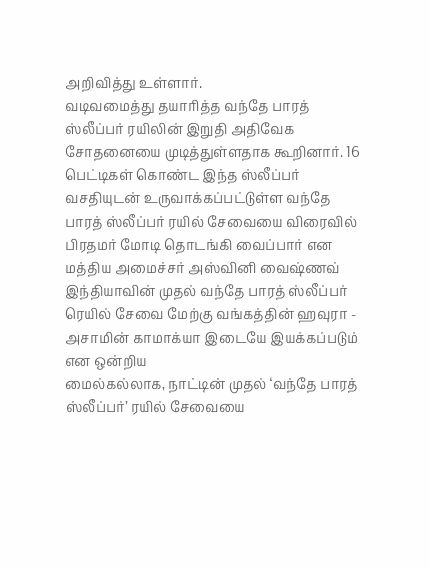அறிவித்து உள்ளார்.
வடிவமைத்து தயாரித்த வந்தே பாரத் ஸ்லீப்பர் ரயிலின் இறுதி அதிவேக சோதனையை முடித்துள்ளதாக கூறினார். 16 பெட்டிகள் கொண்ட இந்த ஸ்லீப்பர்
வசதியுடன் உருவாக்கப்பட்டுள்ள வந்தே பாரத் ஸ்லீப்பர் ரயில் சேவையை விரைவில் பிரதமர் மோடி தொடங்கி வைப்பார் என மத்திய அமைச்சர் அஸ்வினி வைஷ்ணவ்
இந்தியாவின் முதல் வந்தே பாரத் ஸ்லீப்பர் ரெயில் சேவை மேற்கு வங்கத்தின் ஹவுரா - அசாமின் காமாக்யா இடையே இயக்கப்படும் என ஒன்றிய
மைல்கல்லாக, நாட்டின் முதல் ‘வந்தே பாரத் ஸ்லீப்பர்’ ரயில் சேவையை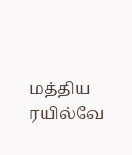மத்திய ரயில்வே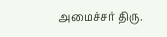அமைச்சர் திரு.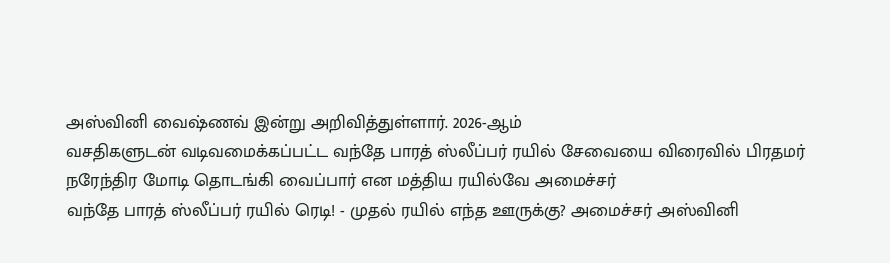அஸ்வினி வைஷ்ணவ் இன்று அறிவித்துள்ளார். 2026-ஆம்
வசதிகளுடன் வடிவமைக்கப்பட்ட வந்தே பாரத் ஸ்லீப்பர் ரயில் சேவையை விரைவில் பிரதமர் நரேந்திர மோடி தொடங்கி வைப்பார் என மத்திய ரயில்வே அமைச்சர்
வந்தே பாரத் ஸ்லீப்பர் ரயில் ரெடி! - முதல் ரயில் எந்த ஊருக்கு? அமைச்சர் அஸ்வினி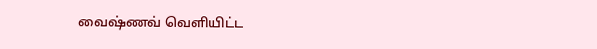வைஷ்ணவ் வெளியிட்ட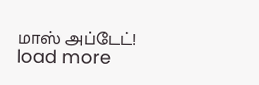மாஸ் அப்டேட்!
load more